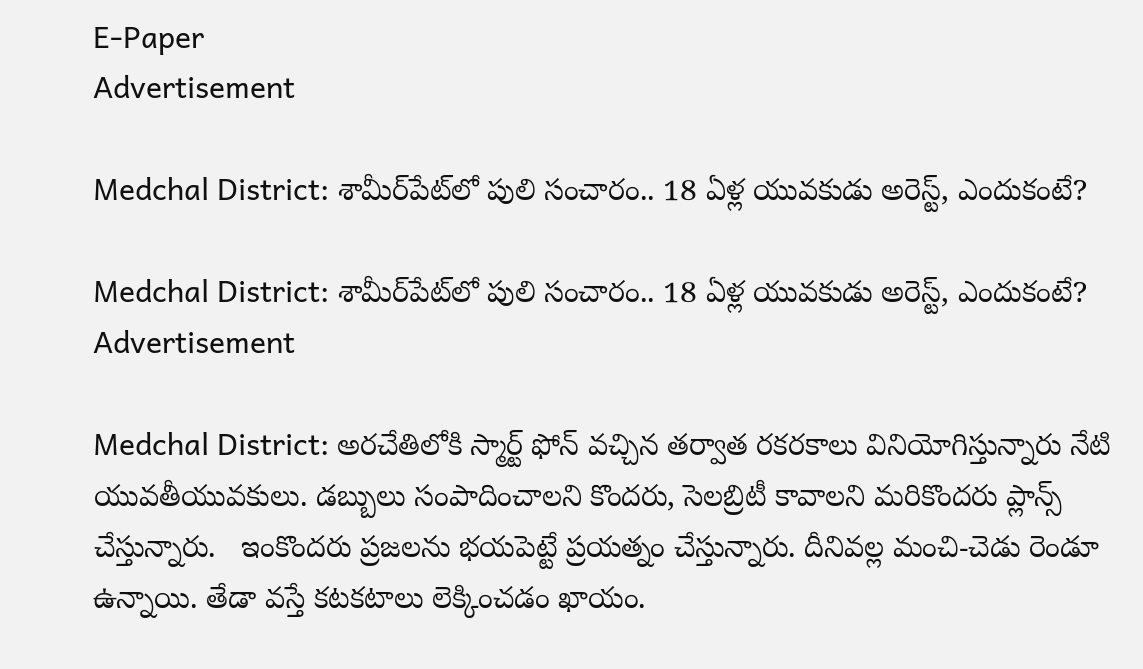E-Paper
Advertisement

Medchal District: శామీర్‌పేట్‌లో పులి సంచారం.. 18 ఏళ్ల యువకుడు అరెస్ట్, ఎందుకంటే?

Medchal District: శామీర్‌పేట్‌లో పులి సంచారం.. 18 ఏళ్ల యువకుడు అరెస్ట్, ఎందుకంటే?
Advertisement

Medchal District: అరచేతిలోకి స్మార్ట్ ఫోన్ వచ్చిన తర్వాత రకరకాలు వినియోగిస్తున్నారు నేటి యువతీయువకులు. డబ్బులు సంపాదించాలని కొందరు, సెలబ్రిటీ కావాలని మరికొందరు ప్లాన్స్ చేస్తున్నారు.   ఇంకొందరు ప్రజలను భయపెట్టే ప్రయత్నం చేస్తున్నారు. దీనివల్ల మంచి-చెడు రెండూ ఉన్నాయి. తేడా వస్తే కటకటాలు లెక్కించడం ఖాయం.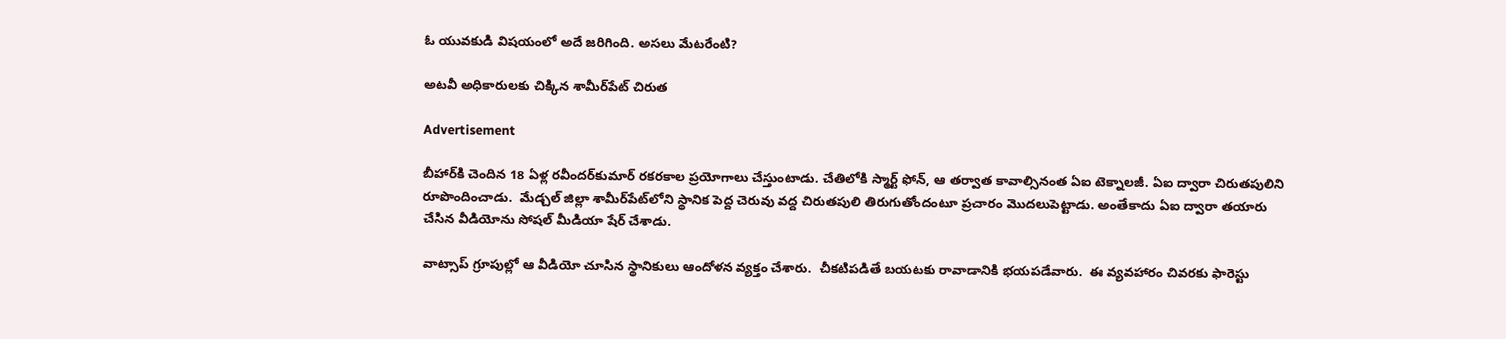ఓ యువకుడి విషయంలో అదే జరిగింది. అసలు మేటరేంటి?

అటవీ అధికారులకు చిక్కిన శామీర్‌పేట్ చిరుత

Advertisement

బీహార్‌కి చెందిన 18 ఏళ్ల రవీందర్‌కుమార్‌ రకరకాల ప్రయోగాలు చేస్తుంటాడు. చేతిలోకి స్మార్ట్ ఫోన్, ఆ తర్వాత కావాల్సినంత ఏఐ టెక్నాలజీ. ఏఐ ద్వారా చిరుతపులిని రూపొందించాడు.  మేడ్చల్ జిల్లా శామీర్‌పేట్‌లోని స్థానిక పెద్ద చెరువు వద్ద చిరుతపులి తిరుగుతోందంటూ ప్రచారం మొదలుపెట్టాడు. అంతేకాదు ఏఐ ద్వారా తయారు చేసిన వీడియోను సోషల్‌ మీడియా షేర్ చేశాడు.

వాట్సాప్‌ గ్రూపుల్లో ఆ వీడియో చూసిన స్థానికులు ఆందోళన వ్యక్తం చేశారు.  చీకటిపడితే బయటకు రావాడానికి భయపడేవారు.  ఈ వ్యవహారం చివరకు ఫారెస్టు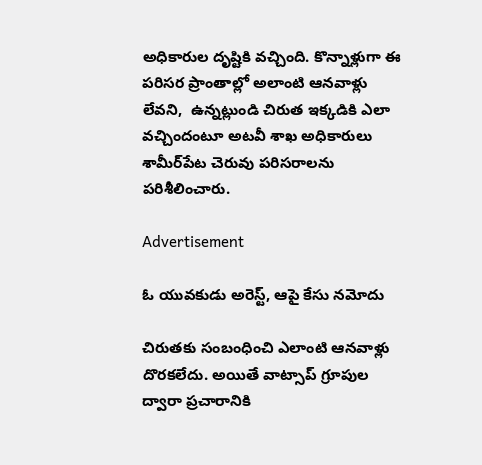అధికారుల దృష్టికి వచ్చింది. కొన్నాళ్లుగా ఈ పరిసర ప్రాంతాల్లో అలాంటి ఆనవాళ్లు లేవని,  ఉన్నట్లుండి చిరుత ఇక్కడికి ఎలా వచ్చిందంటూ అటవీ శాఖ అధికారులు శామీర్‌పేట చెరువు పరిసరాలను పరిశీలించారు.

Advertisement

ఓ యువకుడు అరెస్ట్, ఆపై కేసు నమోదు

చిరుతకు సంబంధించి ఎలాంటి ఆనవాళ్లు దొరకలేదు. అయితే వాట్సాప్‌ గ్రూపుల ద్వారా ప్రచారానికి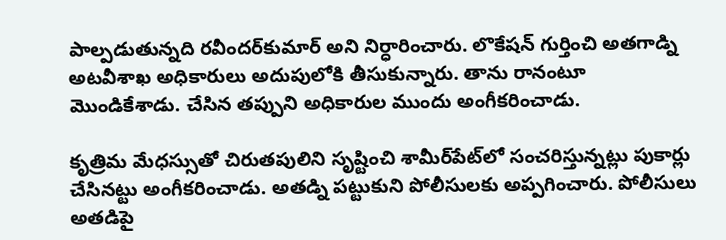పాల్పడుతున్నది రవీందర్‌కుమార్‌ అని నిర్ధారించారు. లొకేషన్ గుర్తించి అతగాడ్ని అటవీశాఖ అధికారులు అదుపులోకి తీసుకున్నారు. తాను రానంటూ మొండికేశాడు. చేసిన తప్పుని అధికారుల ముందు అంగీకరించాడు.

కృత్రిమ మేధస్సుతో చిరుతపులిని సృష్టించి శామీర్‌పేట్‌లో సంచరిస్తున్నట్లు పుకార్లు చేసినట్టు అంగీకరించాడు. అతడ్ని పట్టుకుని పోలీసులకు అప్పగించారు. పోలీసులు అతడిపై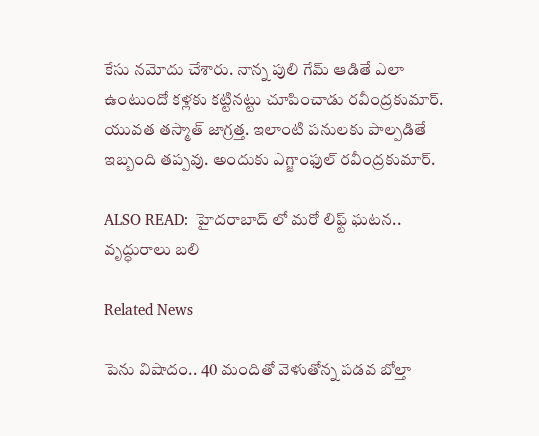కేసు నమోదు చేశారు. నాన్న పులి గేమ్ ఆడితే ఎలా ఉంటుందో కళ్లకు కట్టినట్టు చూపించాడు రవీంద్రకుమార్. యువత తస్మాత్ జాగ్రత్త. ఇలాంటి పనులకు పాల్పడితే ఇబ్బంది తప్పవు. అందుకు ఎగ్జాంఫుల్ రవీంద్రకుమార్.

ALSO READ:  హైదరాబాద్ లో మరో లిఫ్ట్ ఘటన.. వృద్ధురాలు బలి

Related News

పెను విషాదం.. 40 మందితో వెళుతోన్న ప‌డ‌వ బోల్తా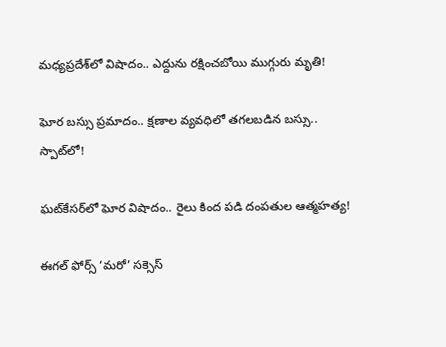మధ్యప్రదేశ్‌లో విషాదం.. ఎద్దును రక్షించబోయి ముగ్గురు మృతి!

ఘోర బస్సు ప్రమాదం.. క్షణాల వ్యవధిలో తగలబడిన బస్సు.. స్పాట్‌లో!

ఘట్‌కేసర్‌లో ఘోర విషాదం.. రైలు కింద పడి దంపతుల ఆత్మహత్య!

ఈగల్ ఫోర్స్ ‘మరో’ సక్సెస్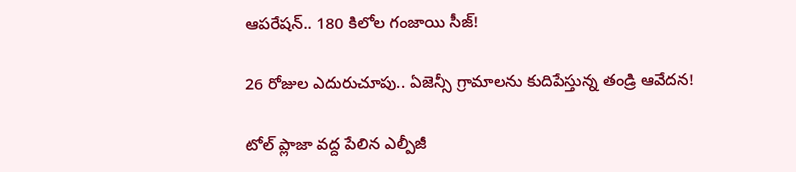ఆపరేషన్.. 180 కిలోల గంజాయి సీజ్!

26 రోజుల ఎదురుచూపు.. ఏజెన్సీ గ్రామాలను కుదిపేస్తున్న తండ్రి ఆవేదన!

టోల్ ప్లాజా వద్ద పేలిన ఎల్పీజీ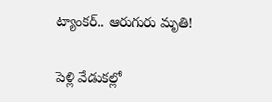ట్యాంకర్.. ఆరుగురు మృతి!

పెళ్లి వేడుకల్లో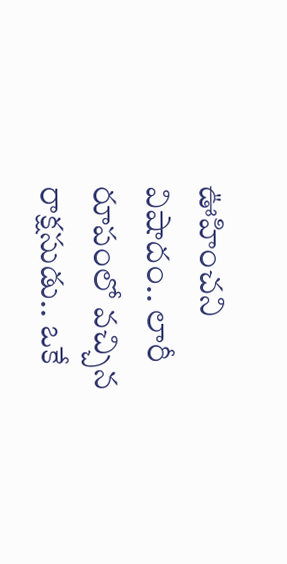ఊహించని విషాదం.. లారీ రూపంలో వచ్చిన రాక్షసుడు.. ఒకే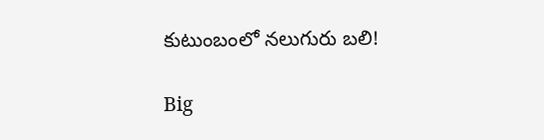కుటుంబంలో నలుగురు బలి!

Big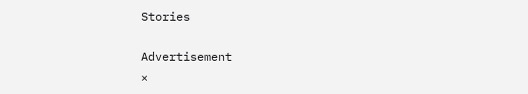Stories

Advertisement
×